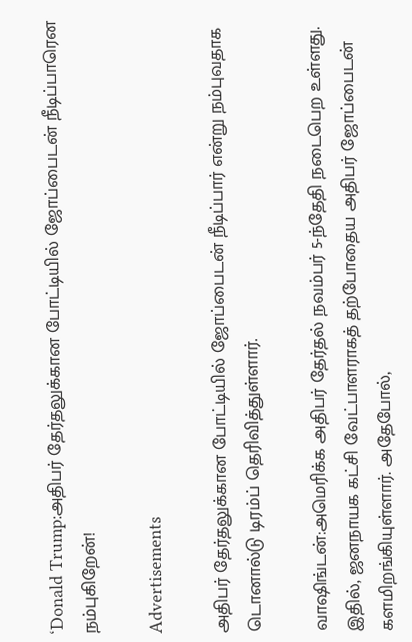‘Donald Trump:அதிபர் தேர்தலுக்கான போட்டியில் ஜோப்பைடன் நீடிப்பாரென நம்புகிறேன்!

Advertisements

அதிபர் தேர்தலுக்கான போட்டியில் ஜோப்பைடன் நீடிப்பார் என்று நம்புவதாக டொனால்டு டிரம்ப் தெரிவித்துள்ளார்.

வாஷிங்டன்:அமெரிக்க அதிபர் தேர்தல் நவம்பர் 5-ந்தேதி நடைபெற உள்ளது. இதில், ஜனநாயக கட்சி வேட்பாளராகத் தற்போதைய அதிபர் ஜோப்பைடன் களமிறங்கியுள்ளார். அதேபோல்,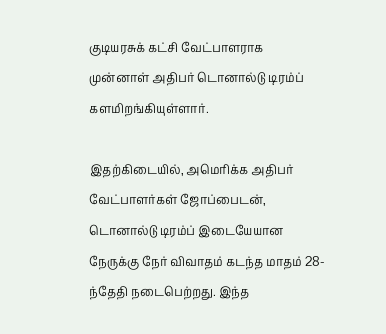குடியரசுக் கட்சி வேட்பாளராக முன்னாள் அதிபர் டொனால்டு டிரம்ப் களமிறங்கியுள்ளார்.

இதற்கிடையில், அமெரிக்க அதிபர் வேட்பாளர்கள் ஜோப்பைடன், டொனால்டு டிரம்ப் இடையேயான நேருக்கு நேர் விவாதம் கடந்த மாதம் 28-ந்தேதி நடைபெற்றது. இந்த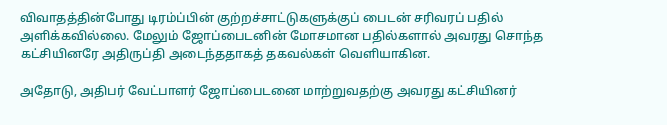விவாதத்தின்போது டிரம்ப்பின் குற்றச்சாட்டுகளுக்குப் பைடன் சரிவரப் பதில் அளிக்கவில்லை. மேலும் ஜோப்பைடனின் மோசமான பதில்களால் அவரது சொந்த கட்சியினரே அதிருப்தி அடைந்ததாகத் தகவல்கள் வெளியாகின.

அதோடு, அதிபர் வேட்பாளர் ஜோப்பைடனை மாற்றுவதற்கு அவரது கட்சியினர்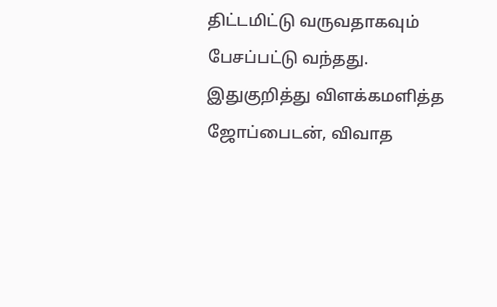திட்டமிட்டு வருவதாகவும் பேசப்பட்டு வந்தது. இதுகுறித்து விளக்கமளித்த ஜோப்பைடன், விவாத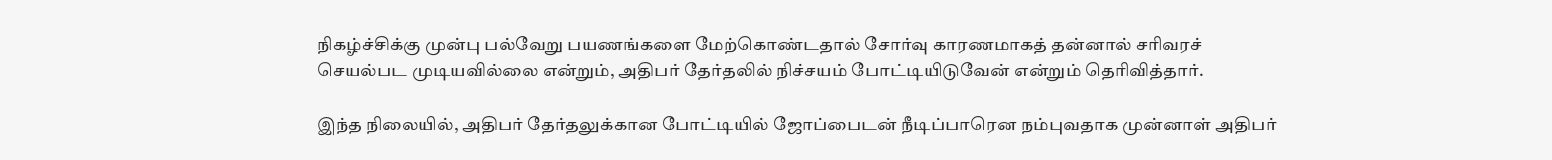நிகழ்ச்சிக்கு முன்பு பல்வேறு பயணங்களை மேற்கொண்டதால் சோர்வு காரணமாகத் தன்னால் சரிவரச் செயல்பட முடியவில்லை என்றும், அதிபர் தேர்தலில் நிச்சயம் போட்டியிடுவேன் என்றும் தெரிவித்தார்.

இந்த நிலையில், அதிபர் தேர்தலுக்கான போட்டியில் ஜோப்பைடன் நீடிப்பாரென நம்புவதாக முன்னாள் அதிபர்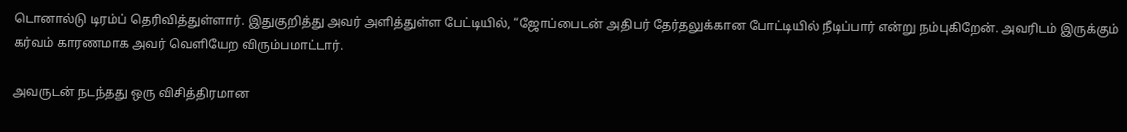டொனால்டு டிரம்ப் தெரிவித்துள்ளார். இதுகுறித்து அவர் அளித்துள்ள பேட்டியில், “ஜோப்பைடன் அதிபர் தேர்தலுக்கான போட்டியில் நீடிப்பார் என்று நம்புகிறேன். அவரிடம் இருக்கும் கர்வம் காரணமாக அவர் வெளியேற விரும்பமாட்டார்.

அவருடன் நடந்தது ஒரு விசித்திரமான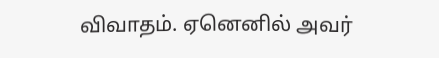விவாதம். ஏனெனில் அவர்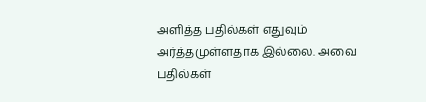அளித்த பதில்கள் எதுவும் அர்த்தமுள்ளதாக இல்லை. அவை பதில்கள்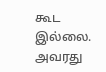கூட இல்லை. அவரது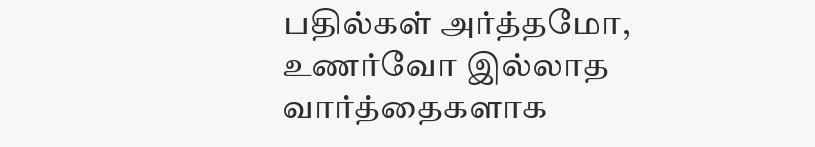பதில்கள் அர்த்தமோ, உணர்வோ இல்லாத வார்த்தைகளாக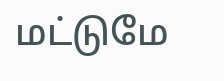மட்டுமே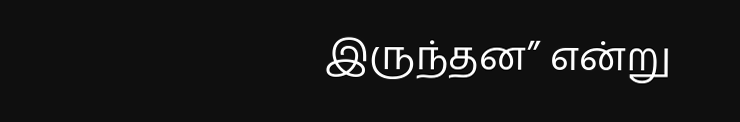இருந்தன” என்று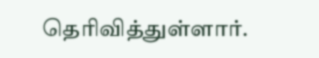தெரிவித்துள்ளார்.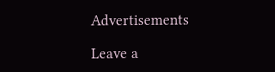Advertisements

Leave a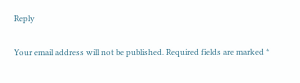Reply

Your email address will not be published. Required fields are marked *